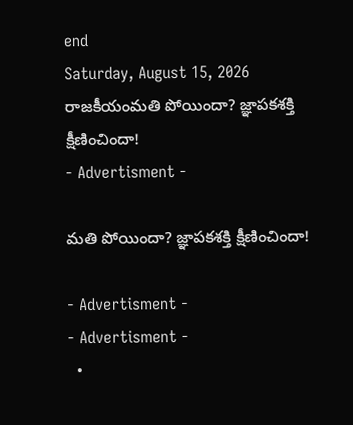end
Saturday, August 15, 2026
రాజకీయంమతి పోయిందా? జ్ఞాపకశక్తి క్షీణించిందా!
- Advertisment -

మతి పోయిందా? జ్ఞాపకశక్తి క్షీణించిందా!

- Advertisment -
- Advertisment -
  •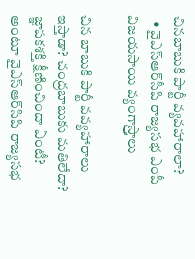చినబాబుకి పార్టీ వ్యవహారాలా?
  • వైఎస్‌ఆర్‌సీపి రాజ్యసభ ఎంపీ విజయసాయి వ్యంగాస్ర్తాలు

చిన బాబుకి పార్టీ వవ్యహారాలు ఇస్తాడా? చంద్రబాబుకు మతిలేదా? జ్ఞాపకశక్తి క్షీణించిందా ఏంటీ? అంటూ వైఎస్‌ఆర్‌సిపి రాజ్యసభ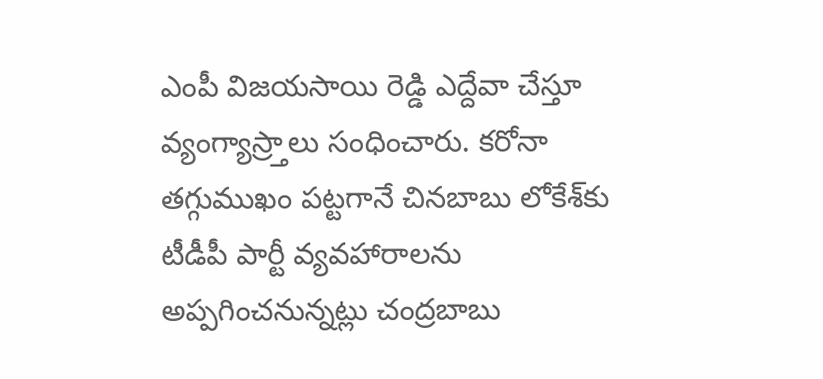ఎంపీ విజయసాయి రెడ్డి ఎద్దేవా చేస్తూ వ్యంగ్యాస్ర్తాలు సంధించారు. కరోనా తగ్గుముఖం పట్టగానే చినబాబు లోకేశ్‌కు టీడీపీ పార్టీ వ్యవహారాలను అప్పగించనున్నట్లు చంద్రబాబు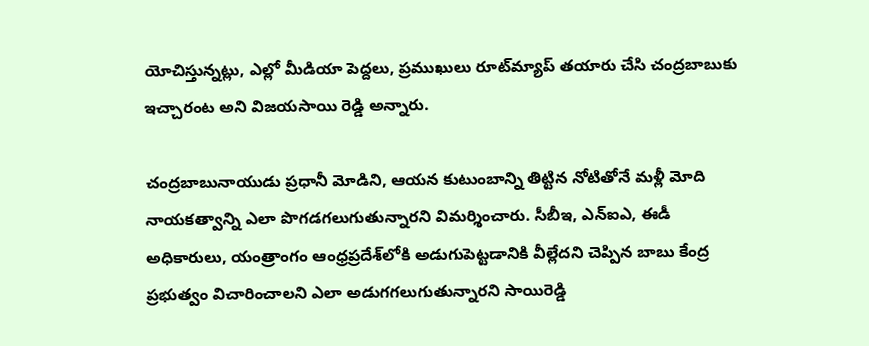యోచిస్తున్నట్లు, ఎల్లో మీడియా పెద్దలు, ప్రముఖులు రూట్‌మ్యాప్‌ తయారు చేసి చంద్రబాబుకు ఇచ్చారంట అని విజయసాయి రెడ్డి అన్నారు.

చంద్రబాబునాయుడు ప్రధానీ మోడిని, ఆయన కుటుంబాన్ని తిట్టిన నోటితోనే మళ్లీ మోది నాయకత్వాన్ని ఎలా పొగడగలుగుతున్నారని విమర్శించారు. సీబీఇ, ఎన్‌ఐఎ, ఈడీ అధికారులు, యంత్రాంగం ఆంధ్రప్రదేశ్‌లోకి అడుగుపెట్టడానికి వీల్లేదని చెప్పిన బాబు కేంద్ర ప్రభుత్వం విచారించాలని ఎలా అడుగగలుగుతున్నారని సాయిరెడ్డి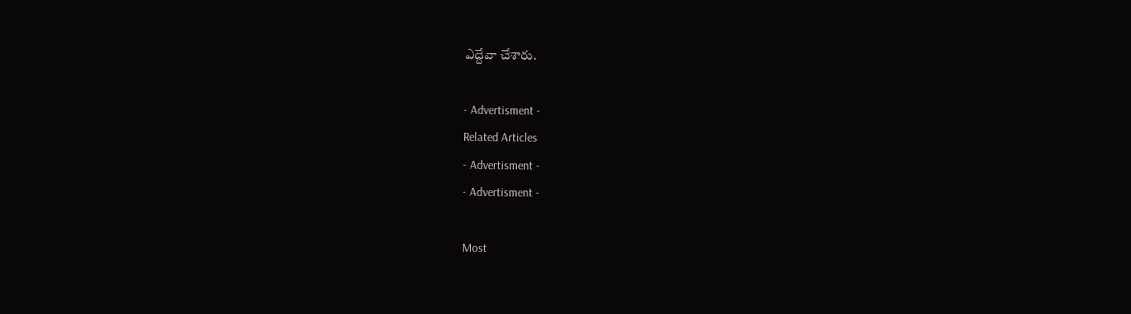ఎద్దేవా చేశారు.

- Advertisment -
Related Articles
- Advertisment -
- Advertisment -

Most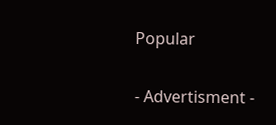Popular

- Advertisment -